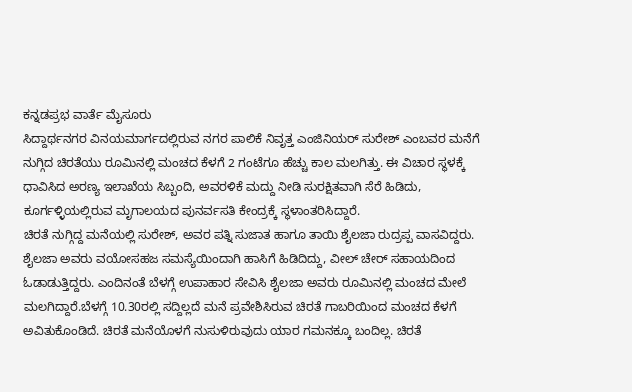ಕನ್ನಡಪ್ರಭ ವಾರ್ತೆ ಮೈಸೂರು
ಸಿದ್ದಾರ್ಥನಗರ ವಿನಯಮಾರ್ಗದಲ್ಲಿರುವ ನಗರ ಪಾಲಿಕೆ ನಿವೃತ್ತ ಎಂಜಿನಿಯರ್ ಸುರೇಶ್ ಎಂಬವರ ಮನೆಗೆ ನುಗ್ಗಿದ ಚಿರತೆಯು ರೂಮಿನಲ್ಲಿ ಮಂಚದ ಕೆಳಗೆ 2 ಗಂಟೆಗೂ ಹೆಚ್ಚು ಕಾಲ ಮಲಗಿತ್ತು. ಈ ವಿಚಾರ ಸ್ಥಳಕ್ಕೆ ಧಾವಿಸಿದ ಅರಣ್ಯ ಇಲಾಖೆಯ ಸಿಬ್ಬಂದಿ, ಅವರಳಿಕೆ ಮದ್ದು ನೀಡಿ ಸುರಕ್ಷಿತವಾಗಿ ಸೆರೆ ಹಿಡಿದು, ಕೂರ್ಗಳ್ಳಿಯಲ್ಲಿರುವ ಮೃಗಾಲಯದ ಪುನರ್ವಸತಿ ಕೇಂದ್ರಕ್ಕೆ ಸ್ಥಳಾಂತರಿಸಿದ್ದಾರೆ.
ಚಿರತೆ ನುಗ್ಗಿದ್ದ ಮನೆಯಲ್ಲಿ ಸುರೇಶ್, ಅವರ ಪತ್ನಿ ಸುಜಾತ ಹಾಗೂ ತಾಯಿ ಶೈಲಜಾ ರುದ್ರಪ್ಪ ವಾಸವಿದ್ದರು. ಶೈಲಜಾ ಅವರು ವಯೋಸಹಜ ಸಮಸ್ಯೆಯಿಂದಾಗಿ ಹಾಸಿಗೆ ಹಿಡಿದಿದ್ದು, ವೀಲ್ ಚೇರ್ ಸಹಾಯದಿಂದ ಓಡಾಡುತ್ತಿದ್ದರು. ಎಂದಿನಂತೆ ಬೆಳಗ್ಗೆ ಉಪಾಹಾರ ಸೇವಿಸಿ ಶೈಲಜಾ ಅವರು ರೂಮಿನಲ್ಲಿ ಮಂಚದ ಮೇಲೆ ಮಲಗಿದ್ದಾರೆ.ಬೆಳಗ್ಗೆ 10.30ರಲ್ಲಿ ಸದ್ದಿಲ್ಲದೆ ಮನೆ ಪ್ರವೇಶಿಸಿರುವ ಚಿರತೆ ಗಾಬರಿಯಿಂದ ಮಂಚದ ಕೆಳಗೆ ಅವಿತುಕೊಂಡಿದೆ. ಚಿರತೆ ಮನೆಯೊಳಗೆ ನುಸುಳಿರುವುದು ಯಾರ ಗಮನಕ್ಕೂ ಬಂದಿಲ್ಲ. ಚಿರತೆ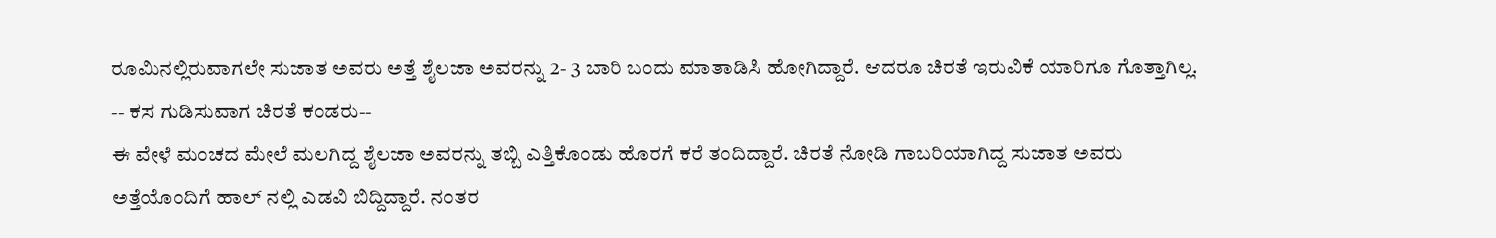ರೂಮಿನಲ್ಲಿರುವಾಗಲೇ ಸುಜಾತ ಅವರು ಅತ್ತೆ ಶೈಲಜಾ ಅವರನ್ನು 2- 3 ಬಾರಿ ಬಂದು ಮಾತಾಡಿಸಿ ಹೋಗಿದ್ದಾರೆ. ಆದರೂ ಚಿರತೆ ಇರುವಿಕೆ ಯಾರಿಗೂ ಗೊತ್ತಾಗಿಲ್ಲ.
-- ಕಸ ಗುಡಿಸುವಾಗ ಚಿರತೆ ಕಂಡರು--
ಈ ವೇಳೆ ಮಂಚದ ಮೇಲೆ ಮಲಗಿದ್ದ ಶೈಲಜಾ ಅವರನ್ನು ತಬ್ಬಿ ಎತ್ತಿಕೊಂಡು ಹೊರಗೆ ಕರೆ ತಂದಿದ್ದಾರೆ. ಚಿರತೆ ನೋಡಿ ಗಾಬರಿಯಾಗಿದ್ದ ಸುಜಾತ ಅವರು ಅತ್ತೆಯೊಂದಿಗೆ ಹಾಲ್ ನಲ್ಲಿ ಎಡವಿ ಬಿದ್ದಿದ್ದಾರೆ. ನಂತರ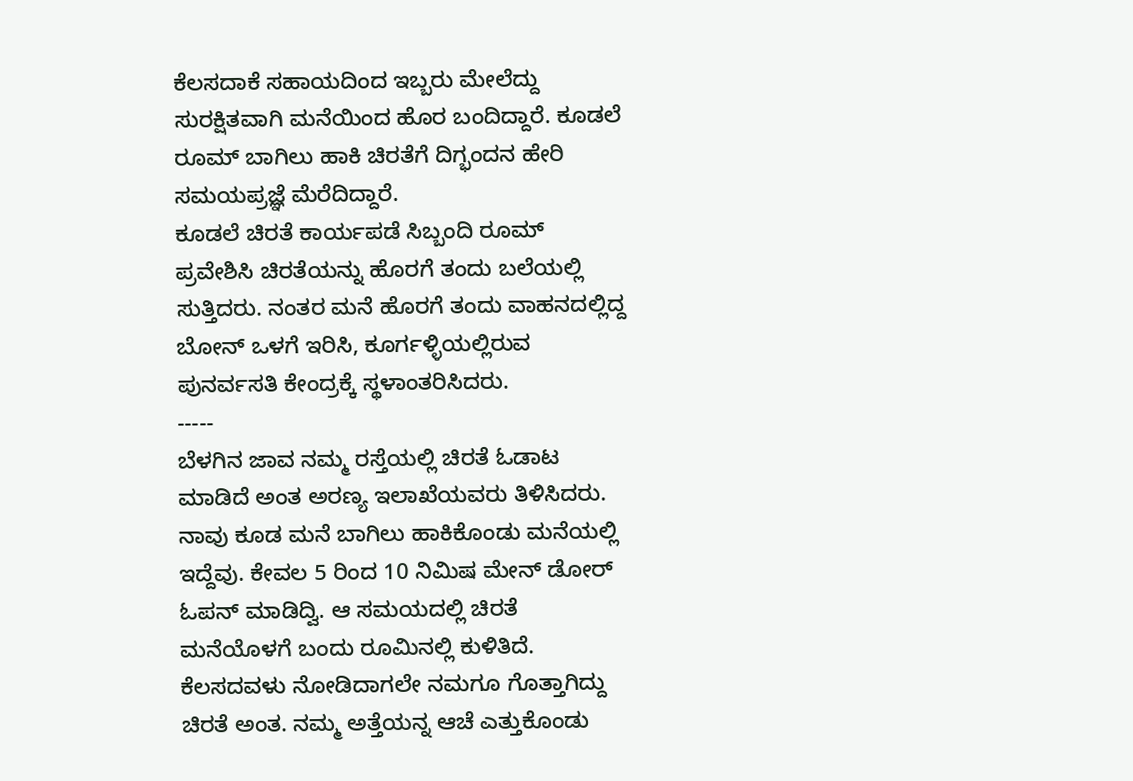ಕೆಲಸದಾಕೆ ಸಹಾಯದಿಂದ ಇಬ್ಬರು ಮೇಲೆದ್ದು ಸುರಕ್ಷಿತವಾಗಿ ಮನೆಯಿಂದ ಹೊರ ಬಂದಿದ್ದಾರೆ. ಕೂಡಲೆ ರೂಮ್ ಬಾಗಿಲು ಹಾಕಿ ಚಿರತೆಗೆ ದಿಗ್ಭಂದನ ಹೇರಿ ಸಮಯಪ್ರಜ್ಞೆ ಮೆರೆದಿದ್ದಾರೆ.
ಕೂಡಲೆ ಚಿರತೆ ಕಾರ್ಯಪಡೆ ಸಿಬ್ಬಂದಿ ರೂಮ್ ಪ್ರವೇಶಿಸಿ ಚಿರತೆಯನ್ನು ಹೊರಗೆ ತಂದು ಬಲೆಯಲ್ಲಿ ಸುತ್ತಿದರು. ನಂತರ ಮನೆ ಹೊರಗೆ ತಂದು ವಾಹನದಲ್ಲಿದ್ದ ಬೋನ್ ಒಳಗೆ ಇರಿಸಿ, ಕೂರ್ಗಳ್ಳಿಯಲ್ಲಿರುವ ಪುನರ್ವಸತಿ ಕೇಂದ್ರಕ್ಕೆ ಸ್ಥಳಾಂತರಿಸಿದರು.
-----
ಬೆಳಗಿನ ಜಾವ ನಮ್ಮ ರಸ್ತೆಯಲ್ಲಿ ಚಿರತೆ ಓಡಾಟ ಮಾಡಿದೆ ಅಂತ ಅರಣ್ಯ ಇಲಾಖೆಯವರು ತಿಳಿಸಿದರು. ನಾವು ಕೂಡ ಮನೆ ಬಾಗಿಲು ಹಾಕಿಕೊಂಡು ಮನೆಯಲ್ಲಿ ಇದ್ದೆವು. ಕೇವಲ 5 ರಿಂದ 10 ನಿಮಿಷ ಮೇನ್ ಡೋರ್ ಓಪನ್ ಮಾಡಿದ್ವಿ. ಆ ಸಮಯದಲ್ಲಿ ಚಿರತೆ ಮನೆಯೊಳಗೆ ಬಂದು ರೂಮಿನಲ್ಲಿ ಕುಳಿತಿದೆ. ಕೆಲಸದವಳು ನೋಡಿದಾಗಲೇ ನಮಗೂ ಗೊತ್ತಾಗಿದ್ದು ಚಿರತೆ ಅಂತ. ನಮ್ಮ ಅತ್ತೆಯನ್ನ ಆಚೆ ಎತ್ತುಕೊಂಡು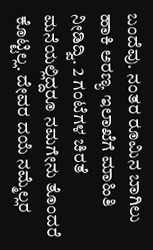ಬಂದೆವು. ನಂತರ ರೂಮಿನ ಬಾಗಿಲು ಹಾಕಿ ಅರಣ್ಯ ಇಲಾಖೆಗೆ ಮಾಹಿತಿ ನೀಡಿದ್ವಿ. 2 ಗಂಟೆಗಳ ಚಿರತೆ ಮನೆಯಲ್ಲಿದ್ದರೂ ನಮಗೇನು ತೊಂದರೆ ಕೊಟ್ಟಿಲ್ಲ. ದೇವರ ದಯೆ ನಮ್ಮೆಲ್ಲರ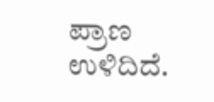ಪ್ರಾಣ ಉಳಿದಿದೆ.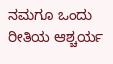ನಮಗೂ ಒಂದು ರೀತಿಯ ಆಶ್ಚರ್ಯ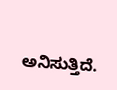ಅನಿಸುತ್ತಿದೆ.